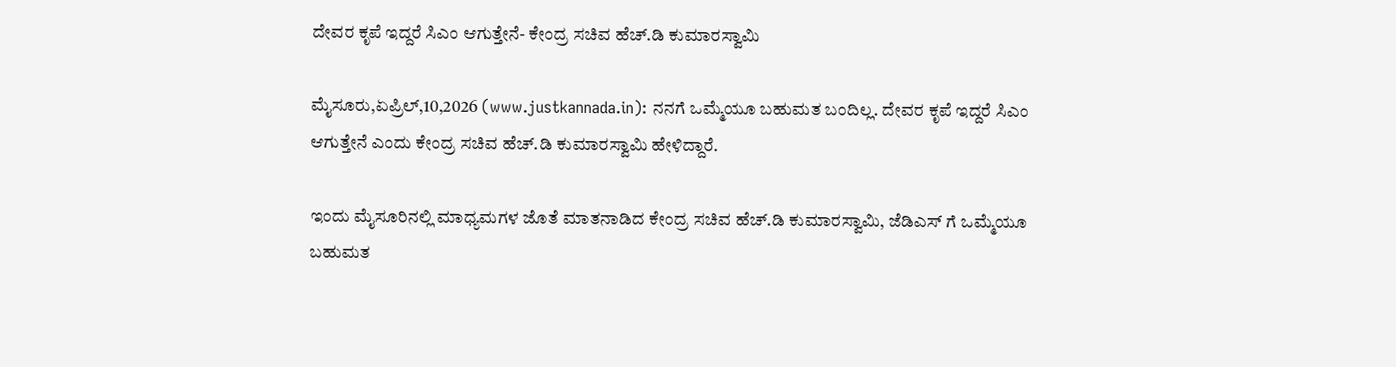ದೇವರ ಕೃಪೆ ಇದ್ದರೆ ಸಿಎಂ ಆಗುತ್ತೇನೆ- ಕೇಂದ್ರ ಸಚಿವ ಹೆಚ್.ಡಿ ಕುಮಾರಸ್ವಾಮಿ

ಮೈಸೂರು,ಏಪ್ರಿಲ್,10,2026 (www.justkannada.in): ನನಗೆ ಒಮ್ಮೆಯೂ ಬಹುಮತ ಬಂದಿಲ್ಲ. ದೇವರ ಕೃಪೆ ಇದ್ದರೆ ಸಿಎಂ ಆಗುತ್ತೇನೆ ಎಂದು ಕೇಂದ್ರ ಸಚಿವ ಹೆಚ್.ಡಿ ಕುಮಾರಸ್ವಾಮಿ ಹೇಳಿದ್ದಾರೆ.

ಇಂದು ಮೈಸೂರಿನಲ್ಲಿ ಮಾಧ್ಯಮಗಳ ಜೊತೆ ಮಾತನಾಡಿದ ಕೇಂದ್ರ ಸಚಿವ ಹೆಚ್.ಡಿ ಕುಮಾರಸ್ವಾಮಿ, ಜೆಡಿಎಸ್ ಗೆ ಒಮ್ಮೆಯೂ ಬಹುಮತ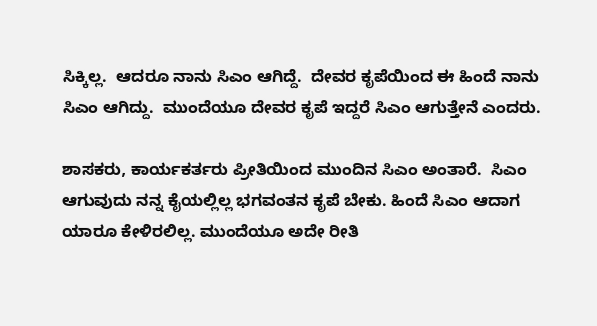ಸಿಕ್ಕಿಲ್ಲ.  ಆದರೂ ನಾನು ಸಿಎಂ ಆಗಿದ್ದೆ.  ದೇವರ ಕೃಪೆಯಿಂದ ಈ ಹಿಂದೆ ನಾನು ಸಿಎಂ ಆಗಿದ್ದು.  ಮುಂದೆಯೂ ದೇವರ ಕೃಪೆ ಇದ್ದರೆ ಸಿಎಂ ಆಗುತ್ತೇನೆ ಎಂದರು.

ಶಾಸಕರು, ಕಾರ್ಯಕರ್ತರು ಪ್ರೀತಿಯಿಂದ ಮುಂದಿನ ಸಿಎಂ ಅಂತಾರೆ.  ಸಿಎಂ ಆಗುವುದು ನನ್ನ ಕೈಯಲ್ಲಿಲ್ಲ ಭಗವಂತನ ಕೃಪೆ ಬೇಕು. ಹಿಂದೆ ಸಿಎಂ ಆದಾಗ ಯಾರೂ ಕೇಳಿರಲಿಲ್ಲ. ಮುಂದೆಯೂ ಅದೇ ರೀತಿ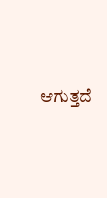ಆಗುತ್ತದೆ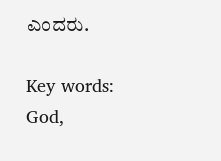ಎಂದರು.

Key words: God,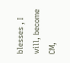blesses , I will, become CM,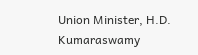Union Minister, H.D. Kumaraswamy